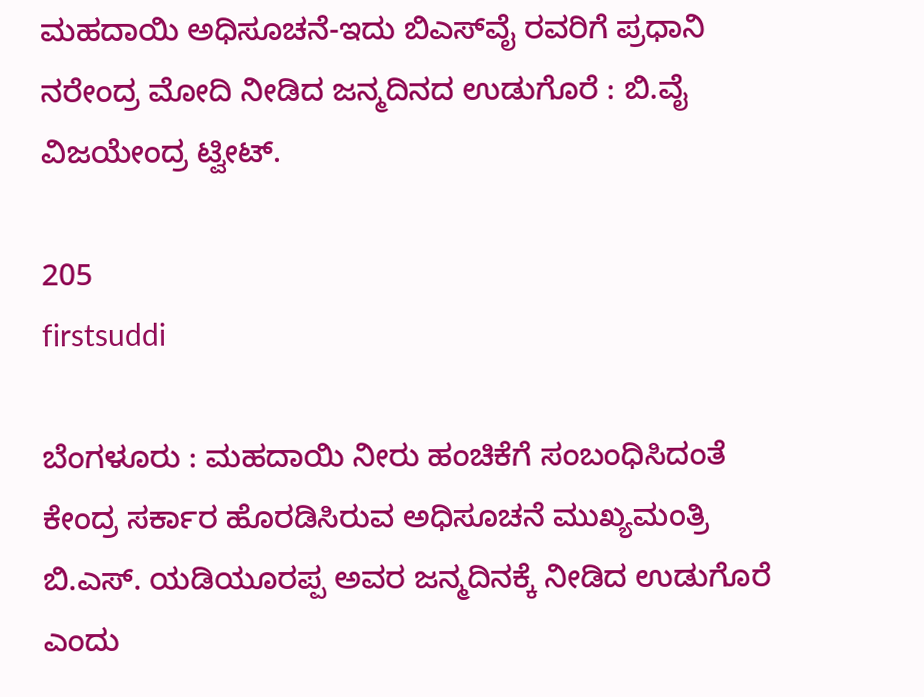ಮಹದಾಯಿ ಅಧಿಸೂಚನೆ-ಇದು ಬಿಎಸ್‍ವೈ ರವರಿಗೆ ಪ್ರಧಾನಿ ನರೇಂದ್ರ ಮೋದಿ ನೀಡಿದ ಜನ್ಮದಿನದ ಉಡುಗೊರೆ : ಬಿ.ವೈ ವಿಜಯೇಂದ್ರ ಟ್ವೀಟ್.

205
firstsuddi

ಬೆಂಗಳೂರು : ಮಹದಾಯಿ ನೀರು ಹಂಚಿಕೆಗೆ ಸಂಬಂಧಿಸಿದಂತೆ ಕೇಂದ್ರ ಸರ್ಕಾರ ಹೊರಡಿಸಿರುವ ಅಧಿಸೂಚನೆ ಮುಖ್ಯಮಂತ್ರಿ ಬಿ.ಎಸ್. ಯಡಿಯೂರಪ್ಪ ಅವರ ಜನ್ಮದಿನಕ್ಕೆ ನೀಡಿದ ಉಡುಗೊರೆ ಎಂದು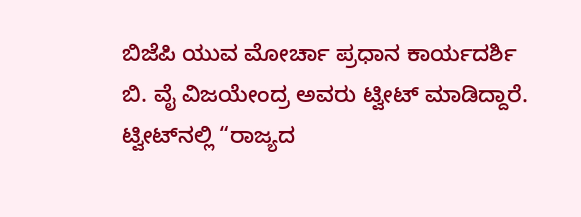ಬಿಜೆಪಿ ಯುವ ಮೋರ್ಚಾ ಪ್ರಧಾನ ಕಾರ್ಯದರ್ಶಿ ಬಿ. ವೈ ವಿಜಯೇಂದ್ರ ಅವರು ಟ್ವೀಟ್ ಮಾಡಿದ್ದಾರೆ. ಟ್ವೀಟ್‍ನಲ್ಲಿ “ರಾಜ್ಯದ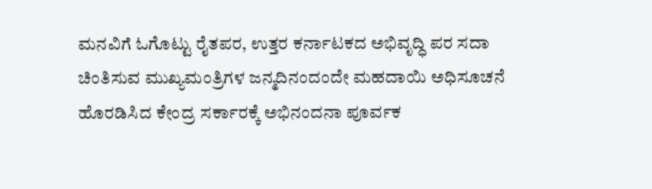ಮನವಿಗೆ ಓಗೊಟ್ಟು ರೈತಪರ, ಉತ್ತರ ಕರ್ನಾಟಕದ ಅಭಿವೃದ್ಧಿ ಪರ ಸದಾ ಚಿಂತಿಸುವ ಮುಖ್ಯಮಂತ್ರಿಗಳ ಜನ್ಮದಿನಂದಂದೇ ಮಹದಾಯಿ ಅಧಿಸೂಚನೆ ಹೊರಡಿಸಿದ ಕೇಂದ್ರ ಸರ್ಕಾರಕ್ಕೆ ಅಭಿನಂದನಾ ಪೂರ್ವಕ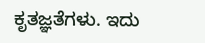ಕೃತಜ್ಞತೆಗಳು. ಇದು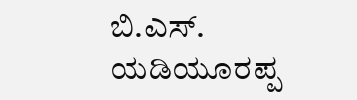ಬಿ.ಎಸ್. ಯಡಿಯೂರಪ್ಪ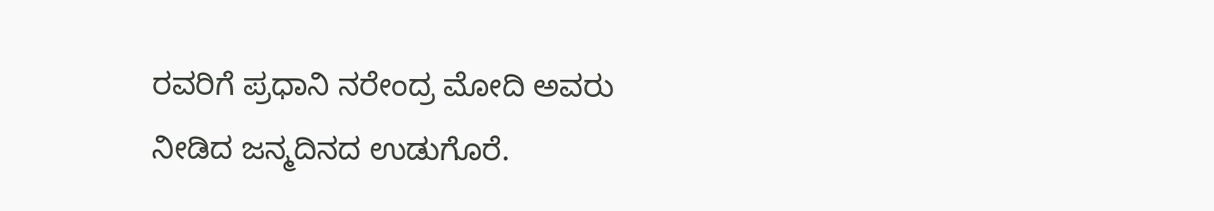ರವರಿಗೆ ಪ್ರಧಾನಿ ನರೇಂದ್ರ ಮೋದಿ ಅವರು ನೀಡಿದ ಜನ್ಮದಿನದ ಉಡುಗೊರೆ.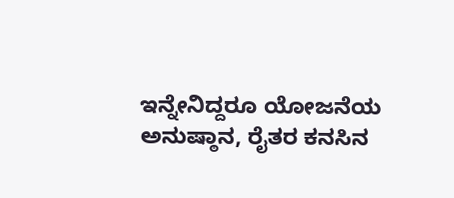ಇನ್ನೇನಿದ್ದರೂ ಯೋಜನೆಯ ಅನುಷ್ಠಾನ, ರೈತರ ಕನಸಿನ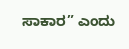ಸಾಕಾರ” ಎಂದು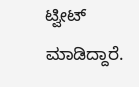ಟ್ವೀಟ್ ಮಾಡಿದ್ದಾರೆ.